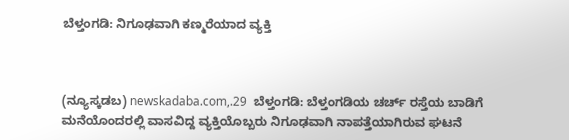ಬೆಳ್ತಂಗಡಿ: ನಿಗೂಢವಾಗಿ ಕಣ್ಮರೆಯಾದ ವ್ಯಕ್ತಿ



(ನ್ಯೂಸ್ಕಡಬ) newskadaba.com,.29  ಬೆಳ್ತಂಗಡಿ: ಬೆಳ್ತಂಗಡಿಯ ಚರ್ಚ್ ರಸ್ತೆಯ ಬಾಡಿಗೆ ಮನೆಯೊಂದರಲ್ಲಿ ವಾಸವಿದ್ದ ವ್ಯಕ್ತಿಯೊಬ್ಬರು ನಿಗೂಢವಾಗಿ ನಾಪತ್ತೆಯಾಗಿರುವ ಘಟನೆ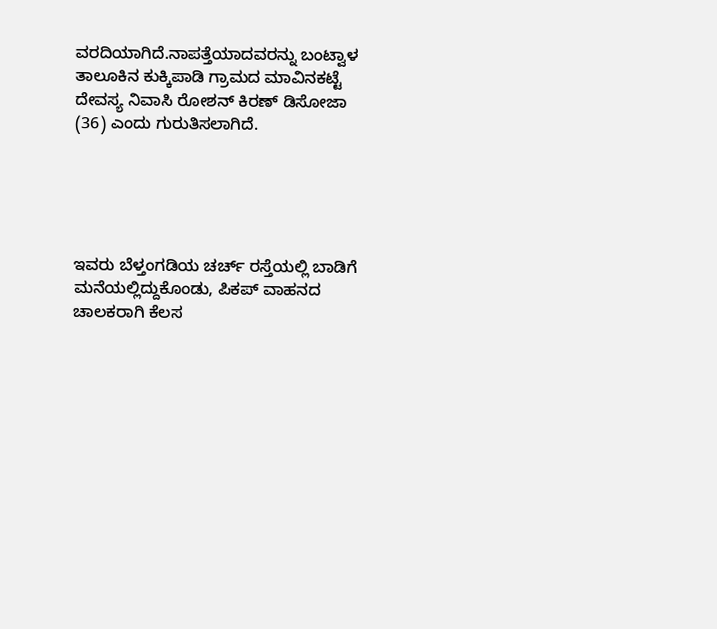ವರದಿಯಾಗಿದೆ.ನಾಪತ್ತೆಯಾದವರನ್ನು ಬಂಟ್ವಾಳ ತಾಲೂಕಿನ ಕುಕ್ಕಿಪಾಡಿ ಗ್ರಾಮದ ಮಾವಿನಕಟ್ಟೆ ದೇವಸ್ಯ ನಿವಾಸಿ ರೋಶನ್ ಕಿರಣ್ ಡಿಸೋಜಾ (36) ಎಂದು ಗುರುತಿಸಲಾಗಿದೆ.





ಇವರು ಬೆಳ್ತಂಗಡಿಯ ಚರ್ಚ್ ರಸ್ತೆಯಲ್ಲಿ ಬಾಡಿಗೆ ಮನೆಯಲ್ಲಿದ್ದುಕೊಂಡು, ಪಿಕಪ್ ವಾಹನದ ಚಾಲಕರಾಗಿ ಕೆಲಸ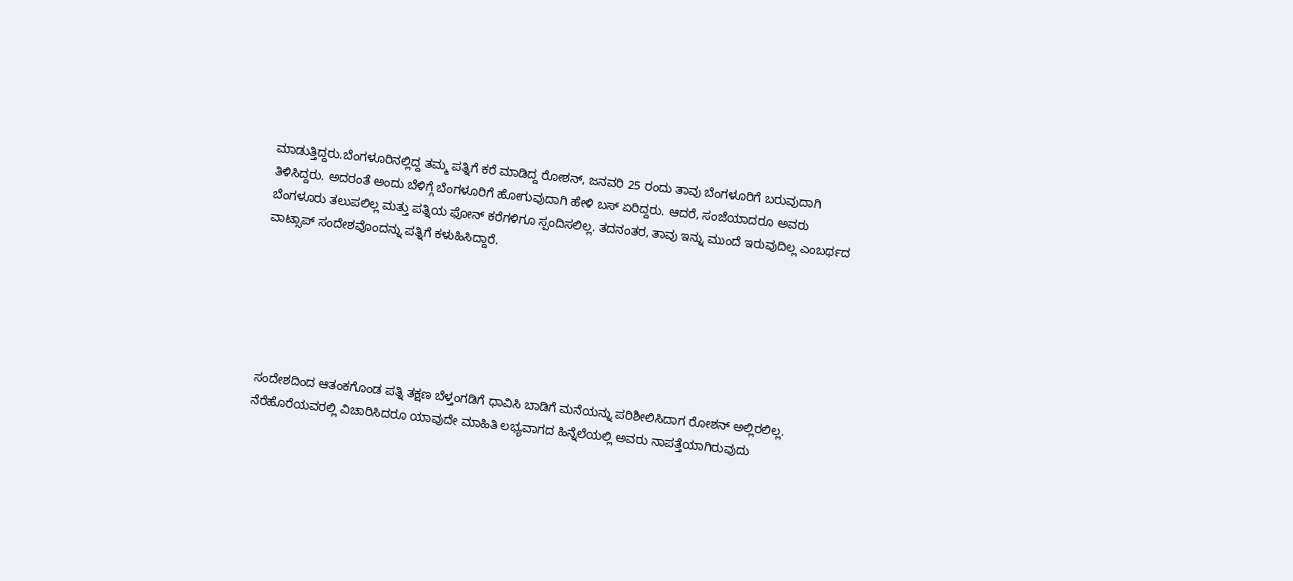ಮಾಡುತ್ತಿದ್ದರು.ಬೆಂಗಳೂರಿನಲ್ಲಿದ್ದ ತಮ್ಮ ಪತ್ನಿಗೆ ಕರೆ ಮಾಡಿದ್ದ ರೋಶನ್, ಜನವರಿ 25 ರಂದು ತಾವು ಬೆಂಗಳೂರಿಗೆ ಬರುವುದಾಗಿ ತಿಳಿಸಿದ್ದರು. ಅದರಂತೆ ಅಂದು ಬೆಳಿಗ್ಗೆ ಬೆಂಗಳೂರಿಗೆ ಹೋಗುವುದಾಗಿ ಹೇಳಿ ಬಸ್ ಏರಿದ್ದರು. ಆದರೆ, ಸಂಜೆಯಾದರೂ ಅವರು ಬೆಂಗಳೂರು ತಲುಪಲಿಲ್ಲ ಮತ್ತು ಪತ್ನಿಯ ಫೋನ್ ಕರೆಗಳಿಗೂ ಸ್ಪಂದಿಸಲಿಲ್ಲ. ತದನಂತರ, ತಾವು ಇನ್ನು ಮುಂದೆ ಇರುವುದಿಲ್ಲ ಎಂಬರ್ಥದ ವಾಟ್ಸಾಪ್ ಸಂದೇಶವೊಂದನ್ನು ಪತ್ನಿಗೆ ಕಳುಹಿಸಿದ್ದಾರೆ.






ಸಂದೇಶದಿಂದ ಆತಂಕಗೊಂಡ ಪತ್ನಿ ತಕ್ಷಣ ಬೆಳ್ತಂಗಡಿಗೆ ಧಾವಿಸಿ ಬಾಡಿಗೆ ಮನೆಯನ್ನು ಪರಿಶೀಲಿಸಿದಾಗ ರೋಶನ್ ಅಲ್ಲಿರಲಿಲ್ಲ. ನೆರೆಹೊರೆಯವರಲ್ಲಿ ವಿಚಾರಿಸಿದರೂ ಯಾವುದೇ ಮಾಹಿತಿ ಲಭ್ಯವಾಗದ ಹಿನ್ನೆಲೆಯಲ್ಲಿ ಅವರು ನಾಪತ್ತೆಯಾಗಿರುವುದು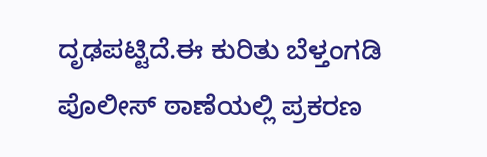ದೃಢಪಟ್ಟಿದೆ.ಈ ಕುರಿತು ಬೆಳ್ತಂಗಡಿ ಪೊಲೀಸ್ ಠಾಣೆಯಲ್ಲಿ ಪ್ರಕರಣ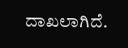ದಾಖಲಾಗಿದೆ.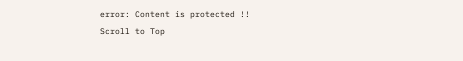error: Content is protected !!
Scroll to Top